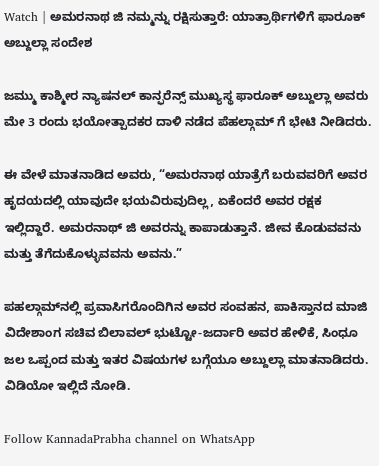Watch | ಅಮರನಾಥ ಜಿ ನಮ್ಮನ್ನು ರಕ್ಷಿಸುತ್ತಾರೆ: ಯಾತ್ರಾರ್ಥಿಗಳಿಗೆ ಫಾರೂಕ್ ಅಬ್ದುಲ್ಲಾ ಸಂದೇಶ

ಜಮ್ಮು ಕಾಶ್ಮೀರ ನ್ಯಾಷನಲ್ ಕಾನ್ಫರೆನ್ಸ್ ಮುಖ್ಯಸ್ಥ ಫಾರೂಕ್ ಅಬ್ದುಲ್ಲಾ ಅವರು ಮೇ 3 ರಂದು ಭಯೋತ್ಪಾದಕರ ದಾಳಿ ನಡೆದ ಪೆಹಲ್ಗಾಮ್ ಗೆ ಭೇಟಿ ನೀಡಿದರು.

ಈ ವೇಳೆ ಮಾತನಾಡಿದ ಅವರು, “ಅಮರನಾಥ ಯಾತ್ರೆಗೆ ಬರುವವರಿಗೆ ಅವರ ಹೃದಯದಲ್ಲಿ ಯಾವುದೇ ಭಯವಿರುವುದಿಲ್ಲ, ಏಕೆಂದರೆ ಅವರ ರಕ್ಷಕ ಇಲ್ಲಿದ್ದಾರೆ. ಅಮರನಾಥ್ ಜಿ ಅವರನ್ನು ಕಾಪಾಡುತ್ತಾನೆ. ಜೀವ ಕೊಡುವವನು ಮತ್ತು ತೆಗೆದುಕೊಳ್ಳುವವನು ಅವನು.”

ಪಹಲ್ಗಾಮ್‌ನಲ್ಲಿ ಪ್ರವಾಸಿಗರೊಂದಿಗಿನ ಅವರ ಸಂವಹನ, ಪಾಕಿಸ್ತಾನದ ಮಾಜಿ ವಿದೇಶಾಂಗ ಸಚಿವ ಬಿಲಾವಲ್ ಭುಟ್ಟೋ-ಜರ್ದಾರಿ ಅವರ ಹೇಳಿಕೆ, ಸಿಂಧೂ ಜಲ ಒಪ್ಪಂದ ಮತ್ತು ಇತರ ವಿಷಯಗಳ ಬಗ್ಗೆಯೂ ಅಬ್ದುಲ್ಲಾ ಮಾತನಾಡಿದರು. ವಿಡಿಯೋ ಇಲ್ಲಿದೆ ನೋಡಿ.

Follow KannadaPrabha channel on WhatsApp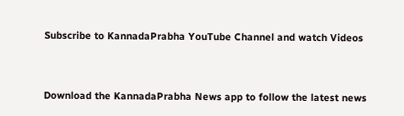Subscribe to KannadaPrabha YouTube Channel and watch Videos



Download the KannadaPrabha News app to follow the latest news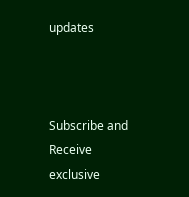updates



Subscribe and Receive exclusive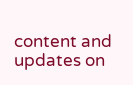content and updates on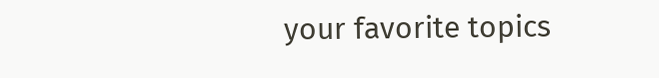your favorite topics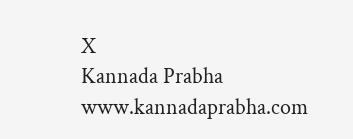X
Kannada Prabha
www.kannadaprabha.com